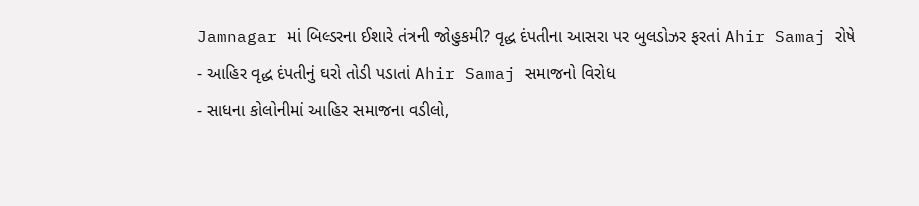Jamnagar માં બિલ્ડરના ઈશારે તંત્રની જોહુકમી? વૃદ્ધ દંપતીના આસરા પર બુલડોઝર ફરતાં Ahir Samaj રોષે
- આહિર વૃદ્ધ દંપતીનું ઘરો તોડી પડાતાં Ahir Samaj સમાજનો વિરોધ
- સાધના કોલોનીમાં આહિર સમાજના વડીલો,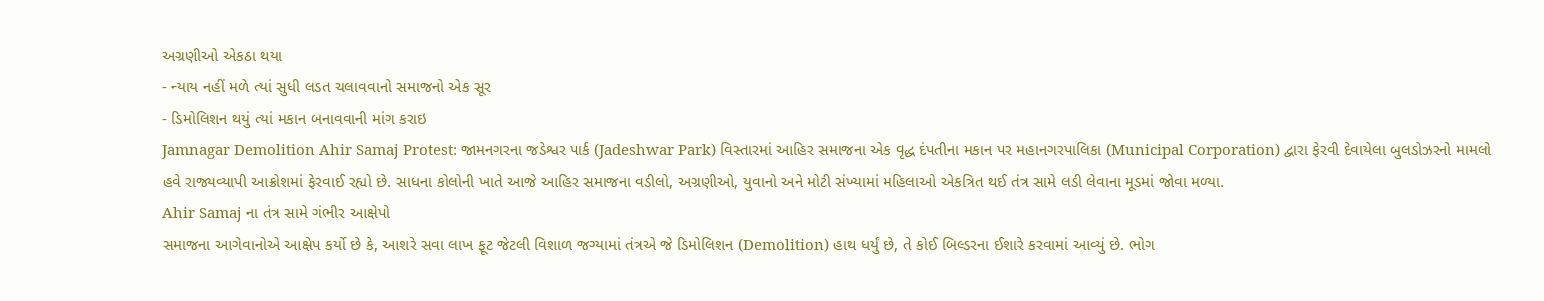અગ્રણીઓ એકઠા થયા
- ન્યાય નહીં મળે ત્યાં સુધી લડત ચલાવવાનો સમાજનો એક સૂર
- ડિમોલિશન થયું ત્યાં મકાન બનાવવાની માંગ કરાઇ
Jamnagar Demolition Ahir Samaj Protest: જામનગરના જડેશ્વર પાર્ક (Jadeshwar Park) વિસ્તારમાં આહિર સમાજના એક વૃદ્ધ દંપતીના મકાન પર મહાનગરપાલિકા (Municipal Corporation) દ્વારા ફેરવી દેવાયેલા બુલડોઝરનો મામલો હવે રાજ્યવ્યાપી આક્રોશમાં ફેરવાઈ રહ્યો છે. સાધના કોલોની ખાતે આજે આહિર સમાજના વડીલો, અગ્રણીઓ, યુવાનો અને મોટી સંખ્યામાં મહિલાઓ એકત્રિત થઈ તંત્ર સામે લડી લેવાના મૂડમાં જોવા મળ્યા.
Ahir Samaj ના તંત્ર સામે ગંભીર આક્ષેપો
સમાજના આગેવાનોએ આક્ષેપ કર્યો છે કે, આશરે સવા લાખ ફૂટ જેટલી વિશાળ જગ્યામાં તંત્રએ જે ડિમોલિશન (Demolition) હાથ ધર્યું છે, તે કોઈ બિલ્ડરના ઈશારે કરવામાં આવ્યું છે. ભોગ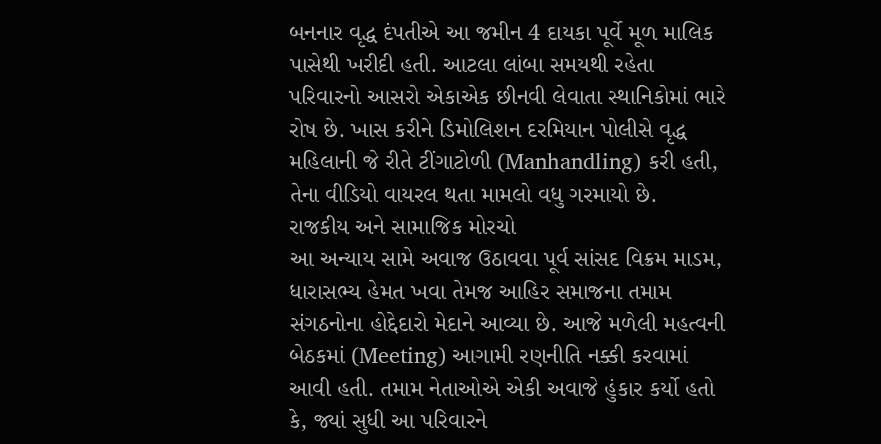બનનાર વૃદ્ધ દંપતીએ આ જમીન 4 દાયકા પૂર્વે મૂળ માલિક પાસેથી ખરીદી હતી. આટલા લાંબા સમયથી રહેતા પરિવારનો આસરો એકાએક છીનવી લેવાતા સ્થાનિકોમાં ભારે રોષ છે. ખાસ કરીને ડિમોલિશન દરમિયાન પોલીસે વૃદ્ધ મહિલાની જે રીતે ટીંગાટોળી (Manhandling) કરી હતી, તેના વીડિયો વાયરલ થતા મામલો વધુ ગરમાયો છે.
રાજકીય અને સામાજિક મોરચો
આ અન્યાય સામે અવાજ ઉઠાવવા પૂર્વ સાંસદ વિક્રમ માડમ, ધારાસભ્ય હેમત ખવા તેમજ આહિર સમાજના તમામ સંગઠનોના હોદ્દેદારો મેદાને આવ્યા છે. આજે મળેલી મહત્વની બેઠકમાં (Meeting) આગામી રણનીતિ નક્કી કરવામાં આવી હતી. તમામ નેતાઓએ એકી અવાજે હુંકાર કર્યો હતો કે, જ્યાં સુધી આ પરિવારને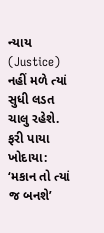ન્યાય (Justice) નહીં મળે ત્યાં સુધી લડત ચાલુ રહેશે.
ફરી પાયા ખોદાયા: ‘મકાન તો ત્યાં જ બનશે’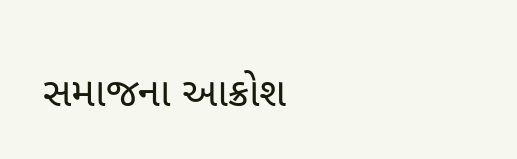સમાજના આક્રોશ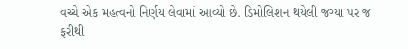વચ્ચે એક મહત્વનો નિર્ણય લેવામાં આવ્યો છે. ડિમોલિશન થયેલી જગ્યા પર જ ફરીથી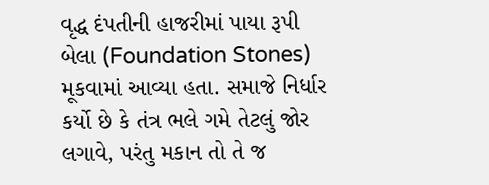વૃદ્ધ દંપતીની હાજરીમાં પાયા રૂપી બેલા (Foundation Stones) મૂકવામાં આવ્યા હતા. સમાજે નિર્ધાર કર્યો છે કે તંત્ર ભલે ગમે તેટલું જોર લગાવે, પરંતુ મકાન તો તે જ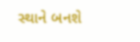સ્થાને બનશે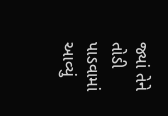જ્યાં તેને તોડી પાડવામાં આવ્યું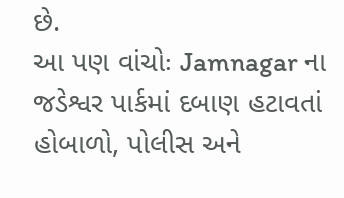છે.
આ પણ વાંચોઃ Jamnagar ના જડેશ્વર પાર્કમાં દબાણ હટાવતાં હોબાળો, પોલીસ અને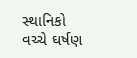સ્થાનિકો વચ્ચે ઘર્ષણ